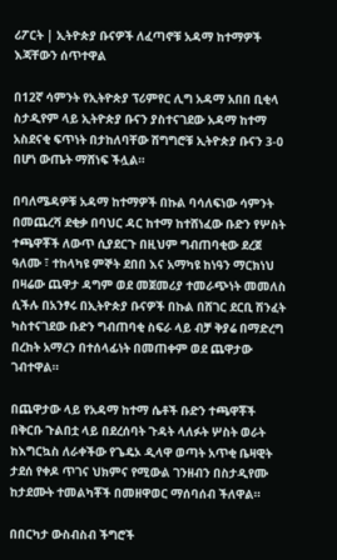ሪፖርት | ኢትዮጵያ ቡናዎች ለፈጣኖቹ አዳማ ከተማዎች እጃቸውን ሰጥተዋል

በ12ኛ ሳምንት የኢትዮጵያ ፕሪምየር ሊግ አዳማ አበበ ቢቂላ ስታዲየም ላይ ኢትዮጵያ ቡናን ያስተናገደው አዳማ ከተማ አስደናቂ ፍጥነት በታከለባቸው ሽግግሮቹ ኢትዮጵያ ቡናን 3-0 በሆነ ውጤት ማሸነፍ ችሏል።

በባለሜዳዎቹ አዳማ ከተማዎች በኩል ባሳለፍነው ሳምንት በመጨረሻ ደቂቃ በባህር ዳር ከተማ ከተሸነፈው ቡድን የሦስት ተጫዋቾች ለውጥ ሲያደርጉ በዚህም ግብጠባቂው ደረጀ ዓለሙ ፣ ተከላካዩ ምኞት ደበበ እና አማካዩ ከነዓን ማርክነህ በዛሬው ጨዋታ ዳግም ወደ መጀመሪያ ተመራጭነት መመለስ ሲችሉ በአንፃሩ በኢትዮጵያ ቡናዎች በኩል በሸገር ደርቢ ሽንፈት ካስተናገደው ቡድን ግብጠባቂ ስፍራ ላይ ብቻ ቅያሬ በማድረግ በረከት አማረን በተሰላፊነት በመጠቀም ወደ ጨዋታው ገብተዋል።

በጨዋታው ላይ የአዳማ ከተማ ሴቶች ቡድን ተጫዋቾች በቅርቡ ጉልበቷ ላይ በደረሰባት ጉዳት ላለፉት ሦስት ወራት ከእግርኳስ ለራቀችው የጌዴኦ ዲላዋ ወጣት አጥቂ ቤዛዊት ታደሰ የቀዶ ጥገና ህክምና የሚውል ገንዘብን በስታዲየሙ ከታደሙት ተመልካቾች በመዘዋወር ማሰባሰብ ችለዋል።

በበርካታ ውስብስብ ችግሮች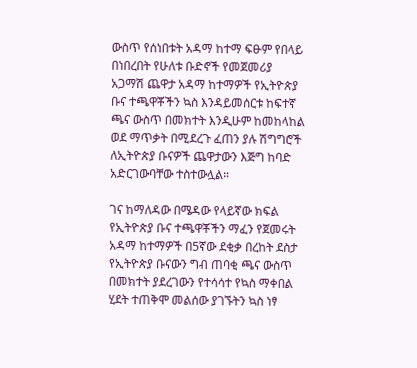ውስጥ የሰነበቱት አዳማ ከተማ ፍፁም የበላይ በነበረበት የሁለቱ ቡድኖች የመጀመሪያ አጋማሽ ጨዋታ አዳማ ከተማዎች የኢትዮጵያ ቡና ተጫዋቾችን ኳስ እንዳይመሰርቱ ከፍተኛ ጫና ውስጥ በመክተት እንዲሁም ከመከላከል ወደ ማጥቃት በሚደረጉ ፈጠን ያሉ ሽግግሮች ለኢትዮጵያ ቡናዎች ጨዋታውን እጅግ ከባድ አድርገውባቸው ተስተውሏል።

ገና ከማለዳው በሜዳው የላይኛው ክፍል የኢትዮጵያ ቡና ተጫዋቾችን ማፈን የጀመሩት አዳማ ከተማዎች በ5ኛው ደቂቃ በረከት ደስታ የኢትዮጵያ ቡናውን ግብ ጠባቂ ጫና ውስጥ በመክተት ያደረገውን የተሳሳተ የኳስ ማቀበል ሂደት ተጠቅሞ መልሰው ያገኙትን ኳስ ነፃ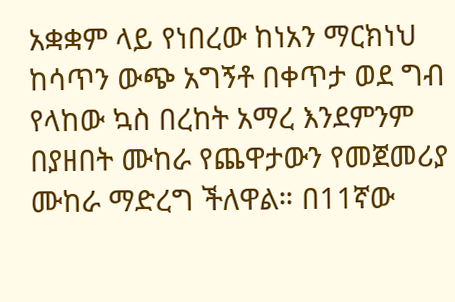አቋቋም ላይ የነበረው ከነአን ማርክነህ ከሳጥን ውጭ አግኝቶ በቀጥታ ወደ ግብ የላከው ኳስ በረከት አማረ እንደምንም በያዘበት ሙከራ የጨዋታውን የመጀመሪያ ሙከራ ማድረግ ችለዋል። በ11ኛው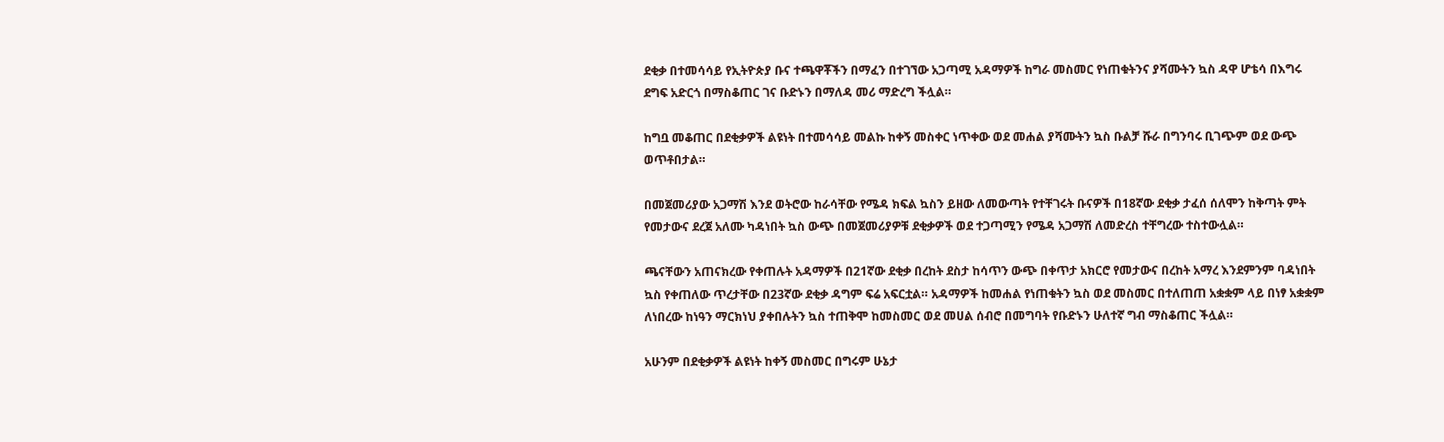ደቂቃ በተመሳሳይ የኢትዮጵያ ቡና ተጫዋቾችን በማፈን በተገኘው አጋጣሚ አዳማዎች ከግራ መስመር የነጠቁትንና ያሻሙትን ኳስ ዳዋ ሆቴሳ በእግሩ ደግፍ አድርጎ በማስቆጠር ገና ቡድኑን በማለዳ መሪ ማድረግ ችሏል።

ከግቧ መቆጠር በደቂቃዎች ልዩነት በተመሳሳይ መልኩ ከቀኝ መስቀር ነጥቀው ወደ መሐል ያሻሙትን ኳስ ቡልቻ ሹራ በግንባሩ ቢገጭም ወደ ውጭ ወጥቶበታል።

በመጀመሪያው አጋማሽ እንደ ወትሮው ከራሳቸው የሜዳ ክፍል ኳስን ይዘው ለመውጣት የተቸገሩት ቡናዎች በ18ኛው ደቂቃ ታፈሰ ሰለሞን ከቅጣት ምት የመታውና ደረጀ አለሙ ካዳነበት ኳስ ውጭ በመጀመሪያዎቹ ደቂቃዎች ወደ ተጋጣሚን የሜዳ አጋማሽ ለመድረስ ተቸግረው ተስተውሏል።

ጫናቸውን አጠናክረው የቀጠሉት አዳማዎች በ21ኛው ደቂቃ በረከት ደስታ ከሳጥን ውጭ በቀጥታ አክርሮ የመታውና በረከት አማረ እንደምንም ባዳነበት ኳስ የቀጠለው ጥረታቸው በ23ኛው ደቂቃ ዳግም ፍሬ አፍርቷል። አዳማዎች ከመሐል የነጠቁትን ኳስ ወደ መስመር በተለጠጠ አቋቋም ላይ በነፃ አቋቋም ለነበረው ከነዓን ማርክነህ ያቀበሉትን ኳስ ተጠቅሞ ከመስመር ወደ መሀል ሰብሮ በመግባት የቡድኑን ሁለተኛ ግብ ማስቆጠር ችሏል።

አሁንም በደቂቃዎች ልዩነት ከቀኝ መስመር በግሩም ሁኔታ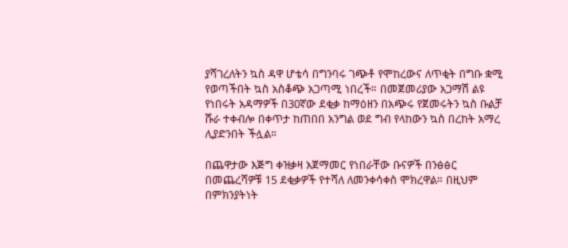ያሻገረለትን ኳስ ዳዋ ሆቴሳ በግንባሩ ገጭቶ የሞከረውና ለጥቂት በግቡ ቋሚ የወጣችበት ኳስ አስቆጭ አጋጣሚ ነበረች። በመጀመሪያው አጋማሽ ልዩ የነበሩት አዳማዎች በ30ኛው ደቂቃ ከማዕዘን በአጭሩ የጀመሩትን ኳስ ቡልቻ ሹራ ተቀብሎ በቀጥታ ከጠበበ አንግል ወደ ግብ የላከውን ኳስ በረከት አማረ ሊያድንበት ችሏል።

በጨዋታው እጅግ ቀዝቃዛ አጀማመር የነበራቸው ቡናዎች በንፅፅር በመጨረሻዎቹ 15 ደቂቃዎች የተሻለ ለመንቀሳቀስ ሞክረዋል። በዚህም በምክንያትነት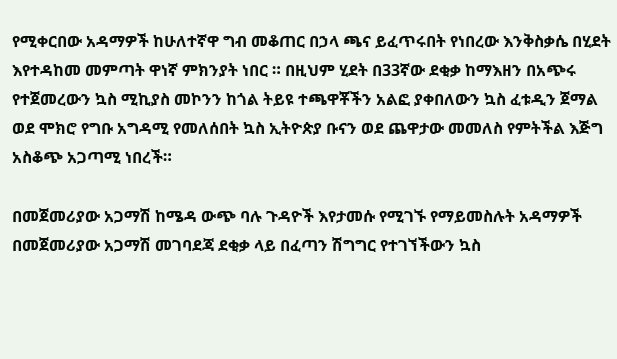የሚቀርበው አዳማዎች ከሁለተኛዋ ግብ መቆጠር በኃላ ጫና ይፈጥሩበት የነበረው እንቅስቃሴ በሂደት እየተዳከመ መምጣት ዋነኛ ምክንያት ነበር ። በዚህም ሂደት በ33ኛው ደቂቃ ከማእዘን በአጭሩ የተጀመረውን ኳስ ሚኪያስ መኮንን ከጎል ትይዩ ተጫዋቾችን አልፎ ያቀበለውን ኳስ ፈቱዲን ጀማል ወደ ሞክሮ የግቡ አግዳሚ የመለሰበት ኳስ ኢትዮጵያ ቡናን ወደ ጨዋታው መመለስ የምትችል እጅግ አስቆጭ አጋጣሚ ነበረች።

በመጀመሪያው አጋማሽ ከሜዳ ውጭ ባሉ ጉዳዮች እየታመሱ የሚገኙ የማይመስሉት አዳማዎች በመጀመሪያው አጋማሽ መገባደጃ ደቂቃ ላይ በፈጣን ሽግግር የተገኘችውን ኳስ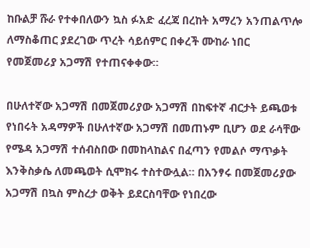ከቡልቻ ሹራ የተቀበለውን ኳስ ፉአድ ፈረጃ በረከት አማረን አንጠልጥሎ ለማስቆጠር ያደረገው ጥረት ሳይሰምር በቀረች ሙከራ ነበር የመጀመሪያ አጋማሽ የተጠናቀቀው።

በሁለተኛው አጋማሽ በመጀመሪያው አጋማሽ በከፍተኛ ብርታት ይጫወቱ የነበሩት አዳማዎች በሁለተኛው አጋማሽ በመጠኑም ቢሆን ወደ ራሳቸው የሜዳ አጋማሽ ተሰብስበው በመከላከልና በፈጣን የመልሶ ማጥቃት እንቅስቃሴ ለመጫወት ሲሞክሩ ተስተውሏል። በአንፃሩ በመጀመሪያው አጋማሽ በኳስ ምስረታ ወቅት ይደርስባቸው የነበረው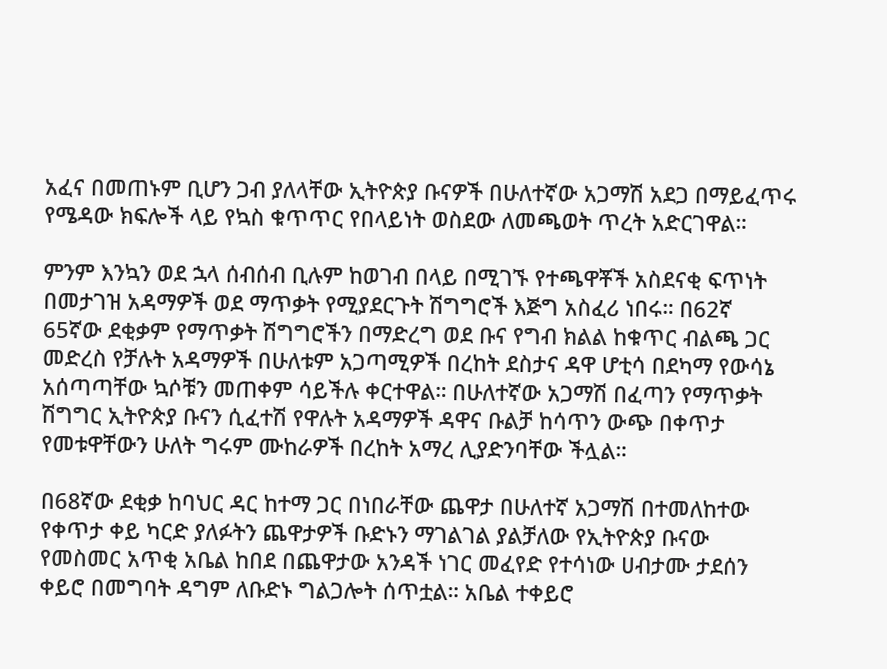አፈና በመጠኑም ቢሆን ጋብ ያለላቸው ኢትዮጵያ ቡናዎች በሁለተኛው አጋማሽ አደጋ በማይፈጥሩ የሜዳው ክፍሎች ላይ የኳስ ቁጥጥር የበላይነት ወስደው ለመጫወት ጥረት አድርገዋል።

ምንም እንኳን ወደ ኋላ ሰብሰብ ቢሉም ከወገብ በላይ በሚገኙ የተጫዋቾች አስደናቂ ፍጥነት በመታገዝ አዳማዎች ወደ ማጥቃት የሚያደርጉት ሽግግሮች እጅግ አስፈሪ ነበሩ። በ62ኛ 65ኛው ደቂቃም የማጥቃት ሽግግሮችን በማድረግ ወደ ቡና የግብ ክልል ከቁጥር ብልጫ ጋር መድረስ የቻሉት አዳማዎች በሁለቱም አጋጣሚዎች በረከት ደስታና ዳዋ ሆቲሳ በደካማ የውሳኔ አሰጣጣቸው ኳሶቹን መጠቀም ሳይችሉ ቀርተዋል። በሁለተኛው አጋማሽ በፈጣን የማጥቃት ሽግግር ኢትዮጵያ ቡናን ሲፈተሽ የዋሉት አዳማዎች ዳዋና ቡልቻ ከሳጥን ውጭ በቀጥታ የመቱዋቸውን ሁለት ግሩም ሙከራዎች በረከት አማረ ሊያድንባቸው ችሏል።

በ68ኛው ደቂቃ ከባህር ዳር ከተማ ጋር በነበራቸው ጨዋታ በሁለተኛ አጋማሽ በተመለከተው የቀጥታ ቀይ ካርድ ያለፉትን ጨዋታዎች ቡድኑን ማገልገል ያልቻለው የኢትዮጵያ ቡናው የመስመር አጥቂ አቤል ከበደ በጨዋታው አንዳች ነገር መፈየድ የተሳነው ሀብታሙ ታደሰን ቀይሮ በመግባት ዳግም ለቡድኑ ግልጋሎት ሰጥቷል። አቤል ተቀይሮ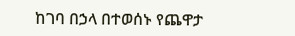ከገባ በኃላ በተወሰኑ የጨዋታ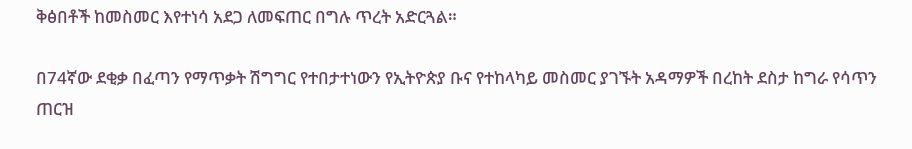ቅፅበቶች ከመስመር እየተነሳ አደጋ ለመፍጠር በግሉ ጥረት አድርጓል።

በ74ኛው ደቂቃ በፈጣን የማጥቃት ሽግግር የተበታተነውን የኢትዮጵያ ቡና የተከላካይ መስመር ያገኙት አዳማዎች በረከት ደስታ ከግራ የሳጥን ጠርዝ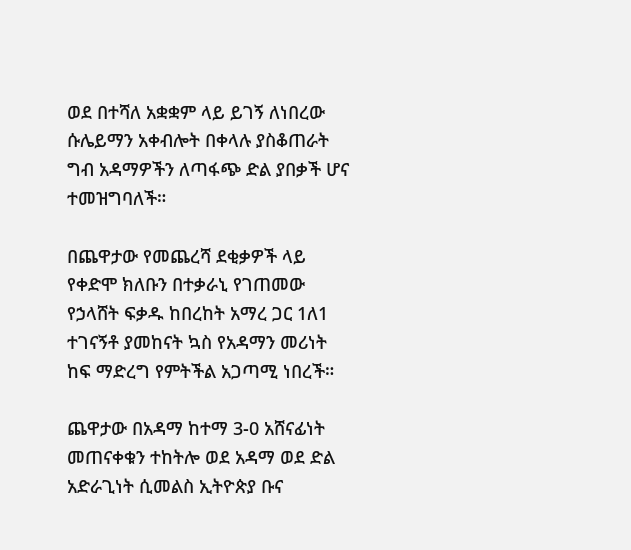ወደ በተሻለ አቋቋም ላይ ይገኝ ለነበረው ሱሌይማን አቀብሎት በቀላሉ ያስቆጠራት ግብ አዳማዎችን ለጣፋጭ ድል ያበቃች ሆና ተመዝግባለች።

በጨዋታው የመጨረሻ ደቂቃዎች ላይ የቀድሞ ክለቡን በተቃራኒ የገጠመው የኃላሸት ፍቃዱ ከበረከት አማረ ጋር 1ለ1 ተገናኝቶ ያመከናት ኳስ የአዳማን መሪነት ከፍ ማድረግ የምትችል አጋጣሚ ነበረች።

ጨዋታው በአዳማ ከተማ 3-0 አሸናፊነት መጠናቀቁን ተከትሎ ወደ አዳማ ወደ ድል አድራጊነት ሲመልስ ኢትዮጵያ ቡና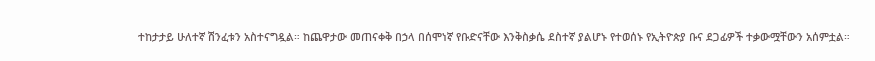ተከታታይ ሁለተኛ ሽንፈቱን አስተናግዷል። ከጨዋታው መጠናቀቅ በኃላ በሰሞነኛ የቡድናቸው እንቅስቃሴ ደስተኛ ያልሆኑ የተወሰኑ የኢትዮጵያ ቡና ደጋፊዎች ተቃውሟቸውን አሰምቷል።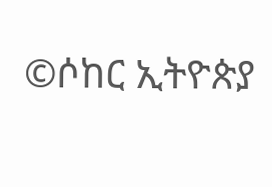©ሶከር ኢትዮጵያ